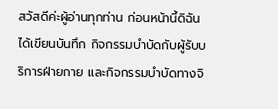สวัสดีค่ะผู้อ่านทุกท่าน ก่อนหน้านี้ดิฉันได้เขียนบันทึก กิจกรรมบำบัดกับผู้รับบริการฝ่ายกาย และกิจกรรมบำบัดทางจิ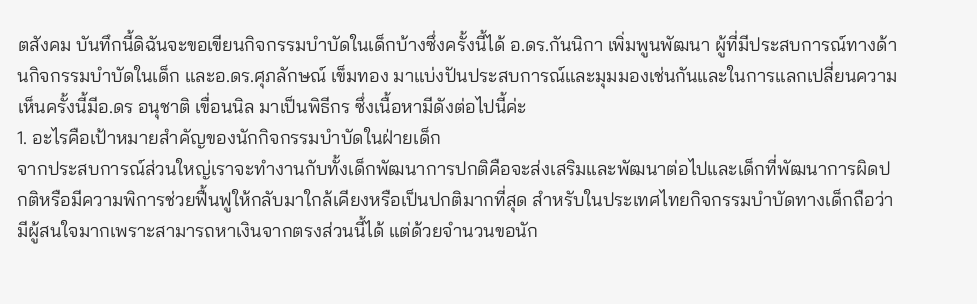ตสังคม บันทึกนี้ดิฉันจะขอเขียนกิจกรรมบำบัดในเด็กบ้างซึ่งครั้งนี้ได้ อ.ดร.กันนิกา เพิ่มพูนพัฒนา ผู้ที่มีประสบการณ์ทางด้านกิจกรรมบำบัดในเด็ก และอ.ดร.ศุภลักษณ์ เข็มทอง มาแบ่งปันประสบการณ์และมุมมองเช่นกันและในการแลกเปลี่ยนความเห็นครั้งนี้มีอ.ดร อนุชาติ เขื่อนนิล มาเป็นพิธีกร ซึ่งเนื้อหามีดังต่อไปนี้ค่ะ
1. อะไรคือเป้าหมายสำคัญของนักกิจกรรมบำบัดในฝ่ายเด็ก
จากประสบการณ์ส่วนใหญ่เราจะทำงานกับทั้งเด็กพัฒนาการปกติคือจะส่งเสริมและพัฒนาต่อไปและเด็กที่พัฒนาการผิดปกติหรือมีความพิการช่วยฟื้นฟูให้กลับมาใกล้เคียงหรือเป็นปกติมากที่สุด สำหรับในประเทศไทยกิจกรรมบำบัดทางเด็กถือว่ามีผู้สนใจมากเพราะสามารถหาเงินจากตรงส่วนนี้ได้ แต่ด้วยจำนวนขอนัก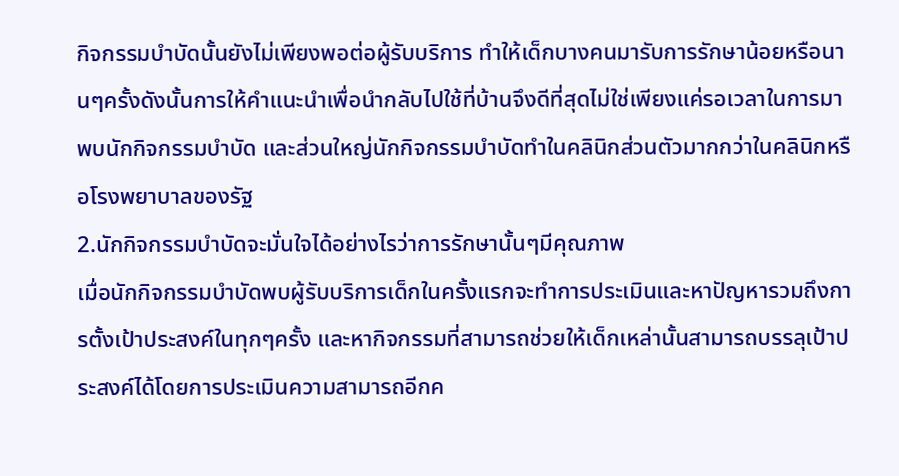กิจกรรมบำบัดนั้นยังไม่เพียงพอต่อผู้รับบริการ ทำให้เด็กบางคนมารับการรักษาน้อยหรือนานๆครั้งดังนั้นการให้คำแนะนำเพื่อนำกลับไปใช้ที่บ้านจึงดีที่สุดไม่ใช่เพียงแค่รอเวลาในการมาพบนักกิจกรรมบำบัด และส่วนใหญ่นักกิจกรรมบำบัดทำในคลินิกส่วนตัวมากกว่าในคลินิกหรือโรงพยาบาลของรัฐ
2.นักกิจกรรมบำบัดจะมั่นใจได้อย่างไรว่าการรักษานั้นๆมีคุณภาพ
เมื่อนักกิจกรรมบำบัดพบผู้รับบริการเด็กในครั้งแรกจะทำการประเมินและหาปัญหารวมถึงการตั้งเป้าประสงค์ในทุกๆครั้ง และหากิจกรรมที่สามารถช่วยให้เด็กเหล่านั้นสามารถบรรลุเป้าประสงค์ได้โดยการประเมินความสามารถอีกค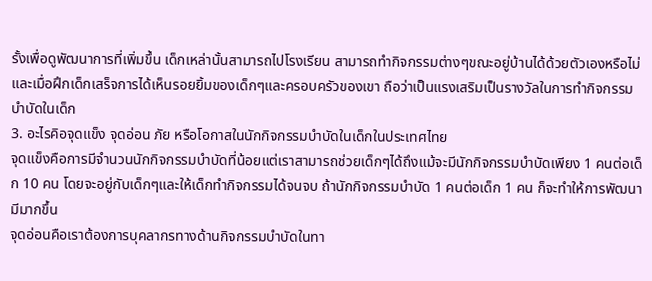รั้งเพื่อดูพัฒนาการที่เพิ่มขึ้น เด็กเหล่านั้นสามารถไปโรงเรียน สามารถทำกิจกรรมต่างๆขณะอยู่บ้านได้ด้วยตัวเองหรือไม่ และเมื่อฝึกเด็กเสร็จการได้เห็นรอยยิ้มของเด็กๆและครอบครัวของเขา ถือว่าเป็นแรงเสริมเป็นรางวัลในการทำกิจกรรมบำบัดในเด็ก
3. อะไรคิอจุดแข็ง จุดอ่อน ภัย หรือโอกาสในนักกิจกรรมบำบัดในเด็กในประเทศไทย
จุดแข็งคือการมีจำนวนนักกิจกรรมบำบัดที่น้อยแต่เราสามารถช่วยเด็กๆได้ถึงแม้จะมีนักกิจกรรมบำบัดเพียง 1 คนต่อเด็ก 10 คน โดยจะอยู่กับเด็กๆและให้เด็กทำกิจกรรมได้จนจบ ถ้านักกิจกรรมบำบัด 1 คนต่อเด็ก 1 คน ก็จะทำให้การพัฒนามีมากขึ้น
จุดอ่อนคือเราต้องการบุคลากรทางด้านกิจกรรมบำบัดในทา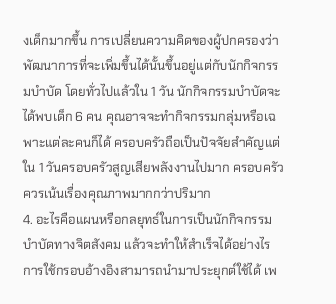งเด็กมากขึ้น การเปลี่ยนความคิดของผู้ปกครองว่าพัฒนาการที่จะเพิ่มขึ้นได้นั้นขึ้นอยู่แต่กับนักกิจกรรมบำบัด โดยทั่วไปแล้วใน 1 วัน นักกิจกรรมบำบัดจะได้พบเด็ก 6 คน คุณอาจจะทำกิจกรรมกลุ่มหรือเฉพาะแต่ละคนก็ได้ ครอบครัวถือเป็นปัจจัยสำคัญแต่ใน 1 วันครอบครัวสูญเสียพลังงานไปมาก ครอบครัวควรเน้นเรื่องคุณภาพมากกว่าปริมาก
4. อะไรคือแผนหรือกลยุทธ์ในการเป็นนักกิจกรรมบำบัดทางจิตสังคม แล้วจะทำให้สำเร็จได้อย่างไร
การใช้กรอบอ้างอิงสามารถนำมาประยุกต์ใช้ได้ เพ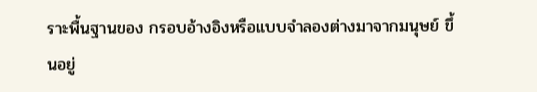ราะพื้นฐานของ กรอบอ้างอิงหรือแบบจำลองต่างมาจากมนุษย์ ขึ้นอยู่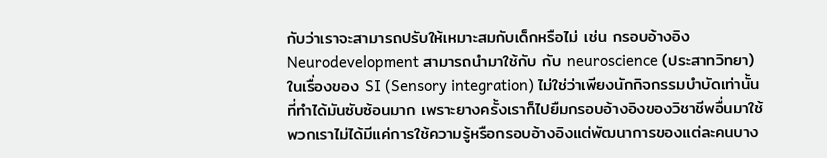กับว่าเราจะสามารถปรับให้เหมาะสมกับเด็กหรือไม่ เช่น กรอบอ้างอิงNeurodevelopment สามารถนำมาใช้กับ กับ neuroscience (ประสาทวิทยา) ในเรื่องของ SI (Sensory integration) ไม่ใช่ว่าเพียงนักกิจกรรมบำบัดเท่านั้นที่ทำได้มันซับซ้อนมาก เพราะยางครั้งเราก็ไปยืมกรอบอ้างอิงของวิชาชีพอื่นมาใช้ พวกเราไม่ได้มีแค่การใช้ความรู้หรือกรอบอ้างอิงแต่พัฒนาการของแต่ละคนบาง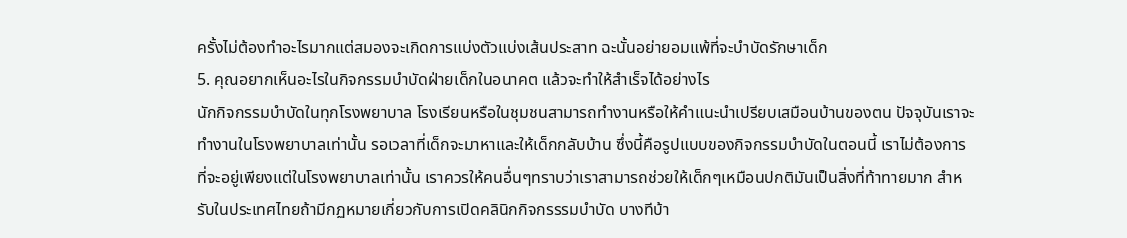ครั้งไม่ต้องทำอะไรมากแต่สมองจะเกิดการแบ่งตัวแบ่งเส้นประสาท ฉะนั้นอย่ายอมแพ้ที่จะบำบัดรักษาเด็ก
5. คุณอยากเห็นอะไรในกิจกรรมบำบัดฝ่ายเด็กในอนาคต แล้วจะทำให้สำเร็จได้อย่างไร
นักกิจกรรมบำบัดในทุกโรงพยาบาล โรงเรียนหรือในชุมชนสามารถทำงานหรือให้คำแนะนำเปรียบเสมือนบ้านของตน ปัจจุบันเราจะทำงานในโรงพยาบาลเท่านั้น รอเวลาที่เด็กจะมาหาและให้เด็กกลับบ้าน ซึ่งนี้คือรูปแบบของกิจกรรมบำบัดในตอนนี้ เราไม่ต้องการที่จะอยู่เพียงแต่ในโรงพยาบาลเท่านั้น เราควรให้คนอื่นๆทราบว่าเราสามารถช่วยให้เด็กๆเหมือนปกติมันเป็นสิ่งที่ท้าทายมาก สำหรับในประเทศไทยถ้ามีกฏหมายเกี่ยวกับการเปิดคลินิกกิจกรรรมบำบัด บางทีบ้า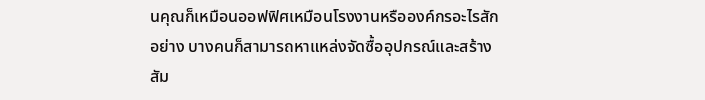นคุณก็เหมือนออฟฟิศเหมือนโรงงานหรือองค์กรอะไรสักอย่าง บางคนก็สามารถหาแหล่งจัดซื้ออุปกรณ์และสร้างสัม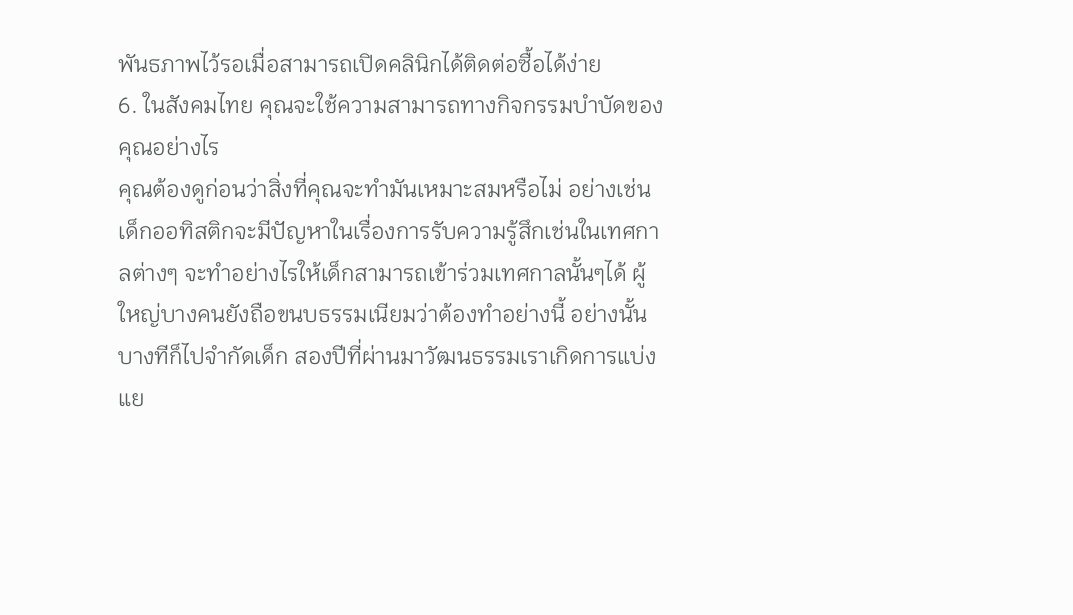พันธภาพไว้รอเมื่อสามารถเปิดคลินิกได้ติดต่อซื้อได้ง่าย
6. ในสังคมไทย คุณจะใช้ความสามารถทางกิจกรรมบำบัดของคุณอย่างไร
คุณต้องดูก่อนว่าสิ่งที่คุณจะทำมันเหมาะสมหรือไม่ อย่างเช่นเด็กออทิสติกจะมีปัญหาในเรื่องการรับความรู้สึกเช่นในเทศกาลต่างๆ จะทำอย่างไรให้เด็กสามารถเข้าร่วมเทศกาลนั้นๆได้ ผู้ใหญ่บางคนยังถือขนบธรรมเนียมว่าต้องทำอย่างนี้ อย่างนั้นบางทีก็ไปจำกัดเด็ก สองปีที่ผ่านมาวัฒนธรรมเราเกิดการแบ่งแย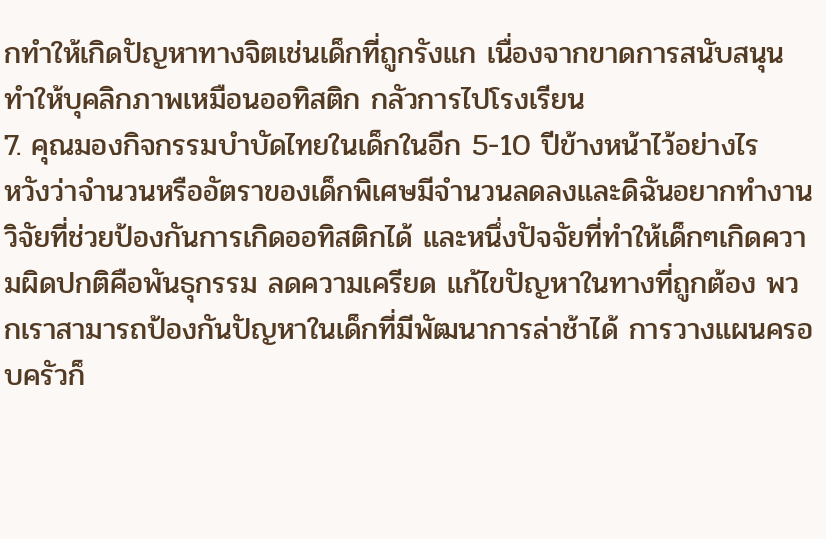กทำให้เกิดปัญหาทางจิตเช่นเด็กที่ถูกรังแก เนื่องจากขาดการสนับสนุนทำให้บุคลิกภาพเหมือนออทิสติก กลัวการไปโรงเรียน
7. คุณมองกิจกรรมบำบัดไทยในเด็กในอีก 5-10 ปีข้างหน้าไว้อย่างไร
หวังว่าจำนวนหรืออัตราของเด็กพิเศษมีจำนวนลดลงและดิฉันอยากทำงานวิจัยที่ช่วยป้องกันการเกิดออทิสติกได้ และหนึ่งปัจจัยที่ทำให้เด็กๆเกิดความผิดปกติคือพันธุกรรม ลดความเครียด แก้ไขปัญหาในทางที่ถูกต้อง พวกเราสามารถป้องกันปัญหาในเด็กที่มีพัฒนาการล่าช้าได้ การวางแผนครอบครัวก็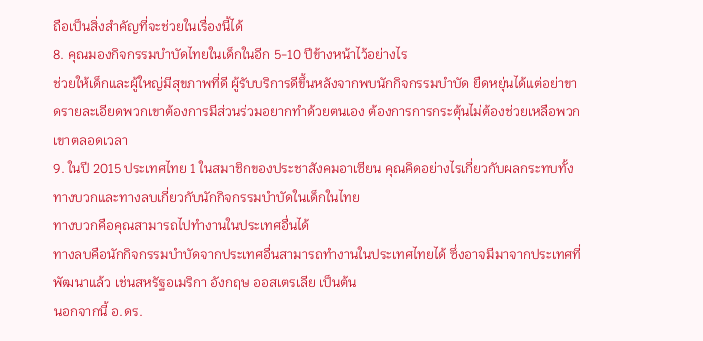ถือเป็นสิ่งสำคัญที่จะช่วยในเรื่องนี้ได้
8. คุณมองกิจกรรมบำบัดไทยในเด็กในอีก 5-10 ปีข้างหน้าไว้อย่างไร
ช่วยให้เด็กและผู้ใหญ่มีสุขภาพที่ดี ผู้รับบริการดีขึ้นหลังจากพบนักกิจกรรมบำบัด ยืดหยุ่นได้แต่อย่าขาดรายละเอียดพวกเขาต้องการมีส่วนร่วมอยากทำด้วยตนเอง ต้องการการกระตุ้นไม่ต้องช่วยเหลือพวกเขาตลอดเวลา
9. ในปี 2015 ประเทศไทย 1 ในสมาชิกของประชาสังคมอาเซียน คุณคิดอย่างไรเกี่ยวกับผลกระทบทั้งทางบวกและทางลบเกี่ยวกับนักกิจกรรมบำบัดในเด็กในไทย
ทางบวกคือคุณสามารถไปทำงานในประเทศอื่นได้
ทางลบคือนักกิจกรรมบำบัดจากประเทศอื่นสามารถทำงานในประเทศไทยได้ ซึ่งอาจมีมาจากประเทศที่พัฒนาแล้ว เช่นสหรัฐอเมริกา อังกฤษ ออสเตรเลีย เป็นต้น
นอกจากนี้ อ.ดร.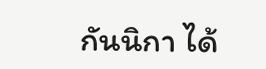กันนิกา ได้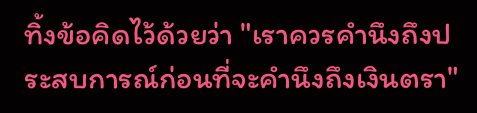ทิ้งข้อคิดไว้ด้วยว่า "เราควรคำนึงถึงประสบการณ์ก่อนที่จะคำนึงถึงเงินตรา"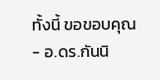ทั้งนี้ ขอขอบคุณ
- อ.ดร.กันนิ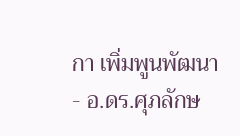กา เพิ่มพูนพัฒนา
- อ.ดร.ศุภลักษ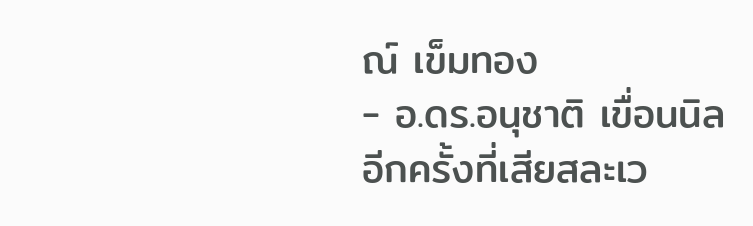ณ์ เข็มทอง
- อ.ดร.อนุชาติ เขื่อนนิล
อีกครั้งที่เสียสละเว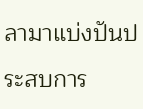ลามาแบ่งปันประสบการ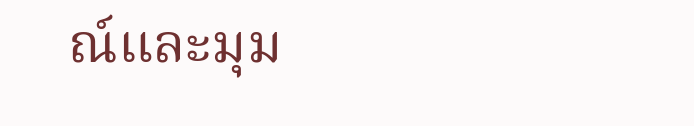ณ์และมุม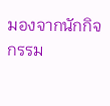มองจากนักกิจกรรม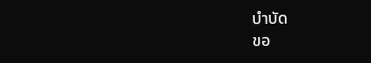บำบัด
ขอ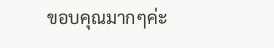ขอบคุณมากๆค่ะ